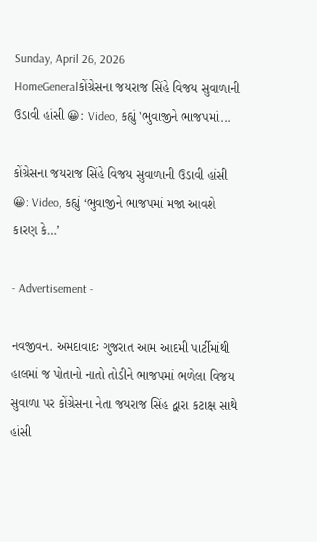Sunday, April 26, 2026
HomeGeneralકોંગ્રેસના જયરાજ સિંહે વિજય સુવાળાની ઉડાવી હાંસી 😀: Video, કહ્યું 'ભુવાજીને ભાજપમાં...

કોંગ્રેસના જયરાજ સિંહે વિજય સુવાળાની ઉડાવી હાંસી 😀: Video, કહ્યું ‘ભુવાજીને ભાજપમાં મજા આવશે કારણ કે…’

- Advertisement -

નવજીવન. અમદાવાદઃ ગુજરાત આમ આદમી પાર્ટીમાંથી હાલમાં જ પોતાનો નાતો તોડીને ભાજપમાં ભળેલા વિજય સુવાળા પર કોંગ્રેસના નેતા જયરાજ સિંહ દ્વારા કટાક્ષ સાથે હાંસી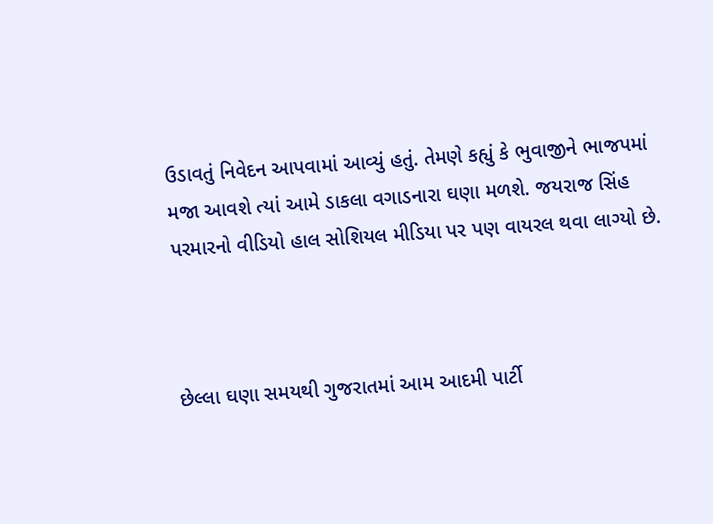ઉડાવતું નિવેદન આપવામાં આવ્યું હતું. તેમણે કહ્યું કે ભુવાજીને ભાજપમાં મજા આવશે ત્યાં આમે ડાકલા વગાડનારા ઘણા મળશે. જયરાજ સિંહ પરમારનો વીડિયો હાલ સોશિયલ મીડિયા પર પણ વાયરલ થવા લાગ્યો છે.



છેલ્લા ઘણા સમયથી ગુજરાતમાં આમ આદમી પાર્ટી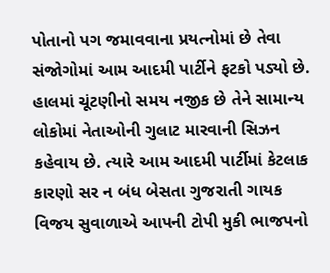પોતાનો પગ જમાવવાના પ્રયત્નોમાં છે તેવા સંજોગોમાં આમ આદમી પાર્ટીને ફટકો પડ્યો છે. હાલમાં ચૂંટણીનો સમય નજીક છે તેને સામાન્ય લોકોમાં નેતાઓની ગુલાટ મારવાની સિઝન કહેવાય છે. ત્યારે આમ આદમી પાર્ટીમાં કેટલાક કારણો સર ન બંધ બેસતા ગુજરાતી ગાયક વિજય સુવાળાએ આપની ટોપી મુકી ભાજપનો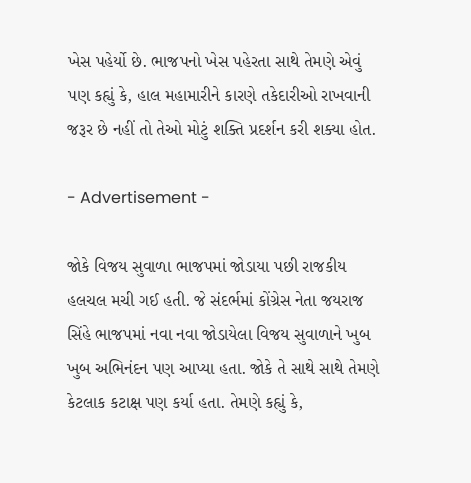ખેસ પહેર્યો છે. ભાજપનો ખેસ પહેરતા સાથે તેમણે એવું પણ કહ્યું કે, હાલ મહામારીને કારણે તકેદારીઓ રાખવાની જરૂર છે નહીં તો તેઓ મોટું શક્તિ પ્રદર્શન કરી શક્યા હોત.

- Advertisement -

જોકે વિજય સુવાળા ભાજપમાં જોડાયા પછી રાજકીય હલચલ મચી ગઈ હતી. જે સંદર્ભમાં કોંગ્રેસ નેતા જયરાજ સિંહે ભાજપમાં નવા નવા જોડાયેલા વિજય સુવાળાને ખુબ ખુબ અભિનંદન પણ આપ્યા હતા. જોકે તે સાથે સાથે તેમણે કેટલાક કટાક્ષ પણ કર્યા હતા. તેમણે કહ્યું કે,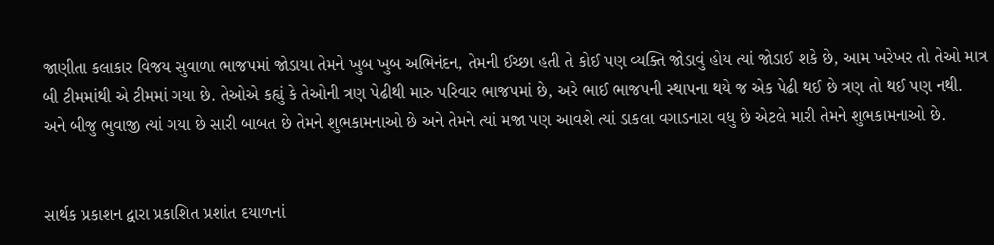જાણીતા કલાકાર વિજય સુવાળા ભાજપમાં જોડાયા તેમને ખુબ ખુબ અભિનંદન, તેમની ઈચ્છા હતી તે કોઈ પણ વ્યક્તિ જોડાવું હોય ત્યાં જોડાઈ શકે છે, આમ ખરેખર તો તેઓ માત્ર બી ટીમમાંથી એ ટીમમાં ગયા છે. તેઓએ કહ્યું કે તેઓની ત્રણ પેઢીથી મારુ પરિવાર ભાજપમાં છે, અરે ભાઈ ભાજપની સ્થાપના થયે જ એક પેઢી થઈ છે ત્રણ તો થઈ પણ નથી. અને બીજુ ભુવાજી ત્યાં ગયા છે સારી બાબત છે તેમને શુભકામનાઓ છે અને તેમને ત્યાં મજા પણ આવશે ત્યાં ડાકલા વગાડનારા વધુ છે એટલે મારી તેમને શુભકામનાઓ છે.


સાર્થક પ્રકાશન દ્વારા પ્રકાશિત પ્રશાંત દયાળનાં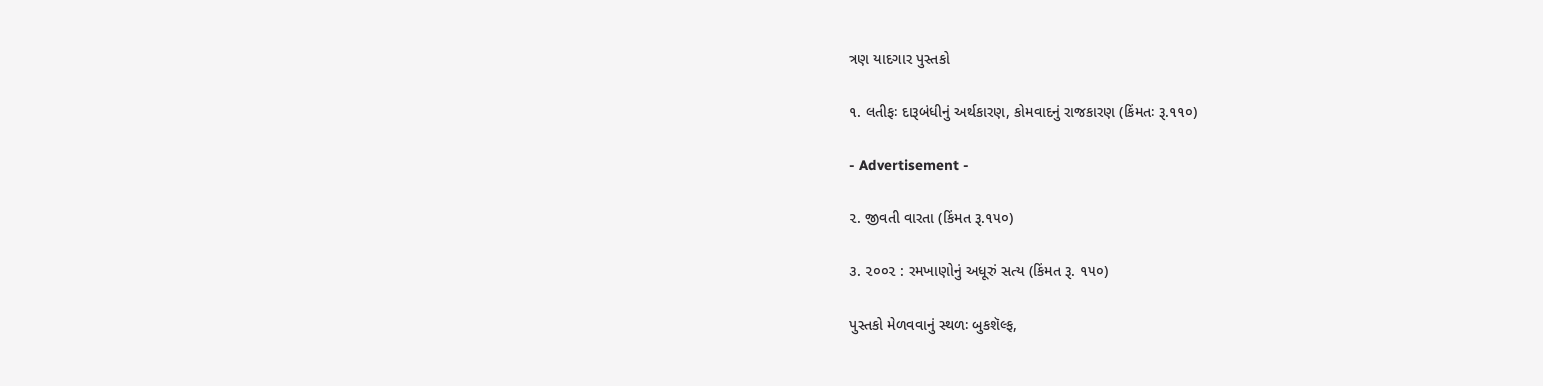ત્રણ યાદગાર પુસ્તકો

૧. લતીફઃ દારૂબંધીનું અર્થકારણ, કોમવાદનું રાજકારણ (કિંમતઃ રૂ.૧૧૦)

- Advertisement -

૨. જીવતી વારતા (કિંમત રૂ.૧૫૦)

૩. ૨૦૦૨ : રમખાણોનું અધૂરું સત્ય (કિંમત રૂ. ૧૫૦)

પુસ્તકો મેળવવાનું સ્થળઃ બુકશૅલ્ફ,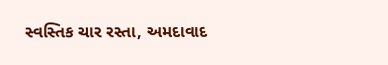સ્વસ્તિક ચાર રસ્તા, અમદાવાદ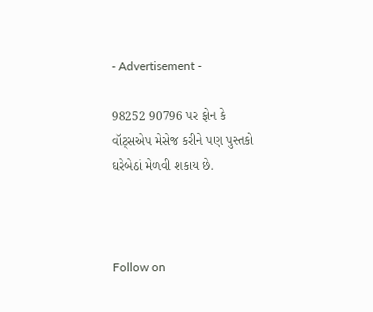- Advertisement -

98252 90796 પર ફોન કે વૉટ્સએપ મેસેજ કરીને પણ પુસ્તકો ઘરેબેઠાં મેળવી શકાય છે.



Follow on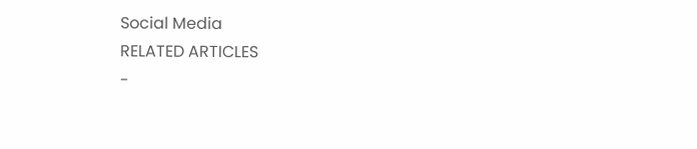Social Media
RELATED ARTICLES
-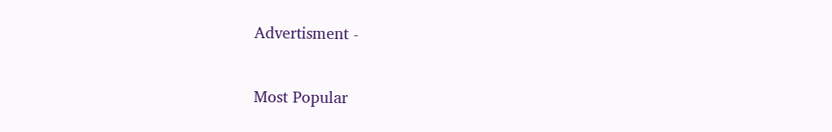Advertisment -

Most Popular